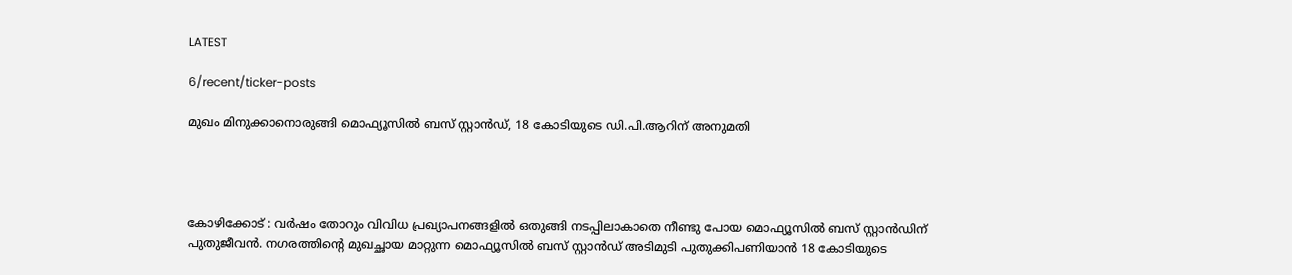LATEST

6/recent/ticker-posts

മുഖം മിനുക്കാനൊരുങ്ങി മൊഫ്യൂസിൽ ബസ് സ്റ്റാൻഡ്, 18 കോടിയുടെ ഡി.പി.ആറിന് അനുമതി




കോഴിക്കോട് : വർഷം തോറും വിവിധ പ്രഖ്യാപനങ്ങളിൽ ഒതുങ്ങി നടപ്പിലാകാതെ നീണ്ടു പോയ മൊഫ്യൂസിൽ ബസ് സ്റ്റാൻഡിന് പുതുജീവൻ. നഗരത്തിന്റെ മുഖച്ഛായ മാറ്റുന്ന മൊഫ്യൂസിൽ ബസ് സ്റ്റാൻഡ് അടിമുടി പുതുക്കിപണിയാൻ 18 കോടിയുടെ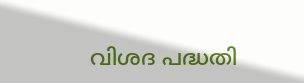വിശദ പദ്ധതി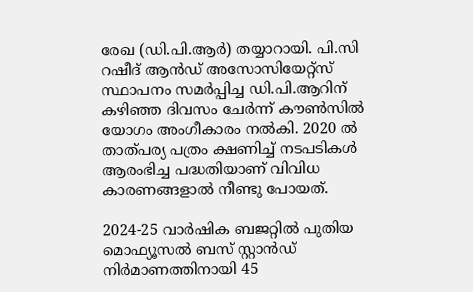രേഖ (ഡി.പി.ആർ) തയ്യാറായി. പി.സി റഷീദ് ആൻഡ് അസോസിയേറ്റ്സ് സ്ഥാപനം സമർപ്പിച്ച ഡി.പി.ആറിന് കഴിഞ്ഞ ദിവസം ചേർന്ന് കൗൺസിൽ യോഗം അംഗീകാരം നൽകി. 2020 ൽ താത്പര്യ പത്രം ക്ഷണിച്ച് നടപടികൾ ആരംഭിച്ച പദ്ധതിയാണ് വിവിധ കാരണങ്ങളാൽ നീണ്ടു പോയത്.

2024-25 വാർഷിക ബജറ്റിൽ പുതിയ മൊഫ്യൂസൽ ബസ് സ്റ്റാൻഡ് നിർമാണത്തിനായി 45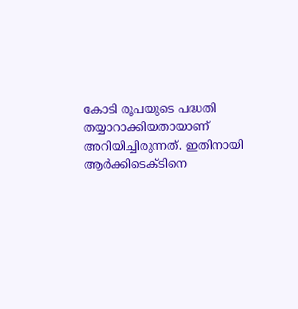കോടി രൂപയുടെ പദ്ധതി തയ്യാറാക്കിയതായാണ് അറിയിച്ചിരുന്നത്. ഇതിനായി ആർക്കിടെക്ടിനെ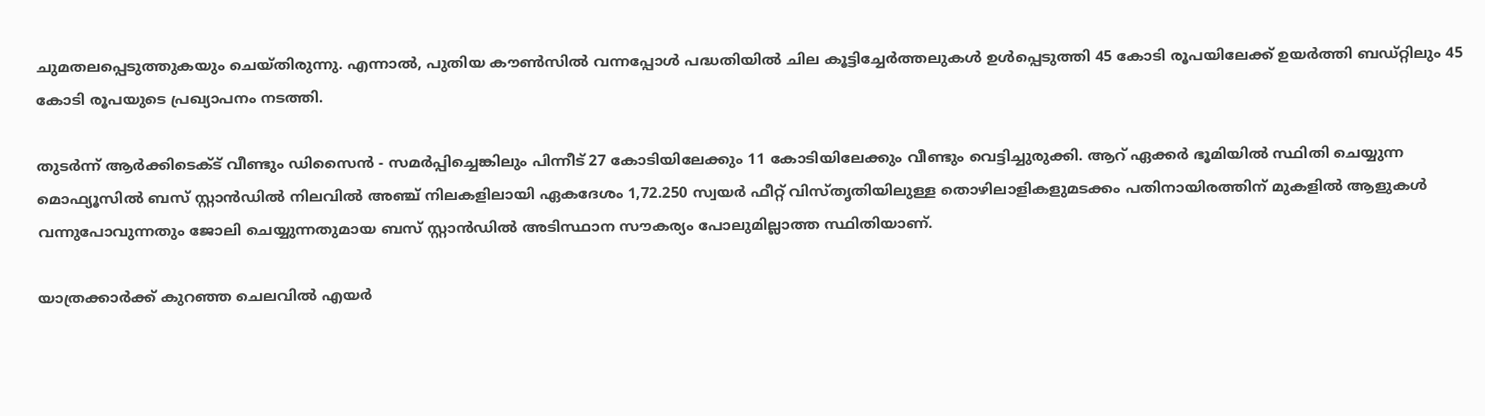ചുമതലപ്പെടുത്തുകയും ചെയ്തിരുന്നു. എന്നാൽ, പുതിയ കൗൺസിൽ വന്നപ്പോൾ പദ്ധതിയിൽ ചില കൂട്ടിച്ചേർത്തലുകൾ ഉൾപ്പെടുത്തി 45 കോടി രൂപയിലേക്ക് ഉയർത്തി ബഡ്റ്റിലും 45 കോടി രൂപയുടെ പ്രഖ്യാപനം നടത്തി.

തുടർന്ന് ആർക്കിടെക്ട് വീണ്ടും ഡിസൈൻ - സമർപ്പിച്ചെങ്കിലും പിന്നീട് 27 കോടിയിലേക്കും 11 കോടിയിലേക്കും വീണ്ടും വെട്ടിച്ചുരുക്കി. ആറ് ഏക്കർ ഭൂമിയിൽ സ്ഥിതി ചെയ്യുന്ന മൊഫ്യൂസിൽ ബസ് സ്റ്റാൻഡിൽ നിലവിൽ അഞ്ച് നിലകളിലായി ഏകദേശം 1,72.250 സ്വയർ ഫീറ്റ് വിസ്തൃതിയിലുള്ള തൊഴിലാളികളുമടക്കം പതിനായിരത്തിന് മുകളിൽ ആളുകൾ വന്നുപോവുന്നതും ജോലി ചെയ്യുന്നതുമായ ബസ് സ്റ്റാൻഡിൽ അടിസ്ഥാന സൗകര്യം പോലുമില്ലാത്ത സ്ഥിതിയാണ്.

യാത്രക്കാർക്ക് കുറഞ്ഞ ചെലവിൽ എയർ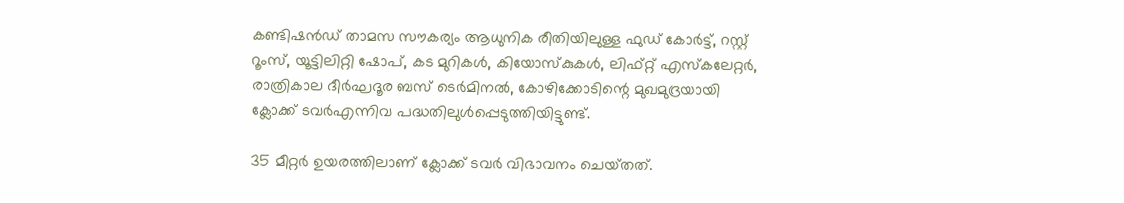കണ്ടിഷൻഡ് താമസ സൗകര്യം ആധുനിക രീതിയിലുള്ള ഫുഡ് കോർട്ട്, റസ്റ്റ് റൂംസ്, യൂട്ടിലിറ്റി ഷോപ്, കട മുറികൾ, കിയോസ്കുകൾ, ലിഫ്റ്റ് എസ്കലേറ്റർ, രാത്രികാല ദീർഘദൂര ബസ് ടെർമിനൽ, കോഴിക്കോടിന്റെ മുഖമുദ്രയായി ക്ലോക്ക് ടവർഎന്നിവ പദ്ധതിലുൾപ്പെടുത്തിയിട്ടുണ്ട്.

35 മീറ്റർ ഉയരത്തിലാണ് ക്ലോക്ക് ടവർ വിഭാവനം ചെയ്‌തത്.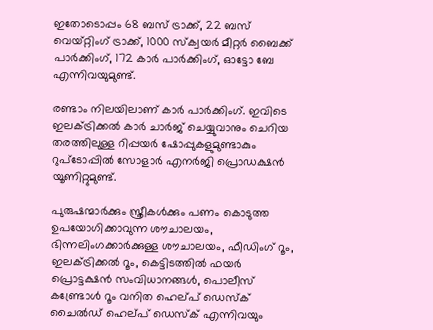ഇതോടൊപ്പം 68 ബസ് ട്രാക്ക്, 22 ബസ് വെയ്റ്റിംഗ് ട്രാക്ക്, 1000 സ്ക‌്വയർ മീറ്റർ ബൈക്ക് പാർക്കിംഗ്, 172 കാർ പാർക്കിംഗ്, ഓട്ടോ ബേ എന്നിവയുമുണ്ട്.

രണ്ടാം നിലയിലാണ് കാർ പാർക്കിംഗ്. ഇവിടെ ഇലക്ട്രിക്കൽ കാർ ചാർജ് ചെയ്യുവാനും ചെറിയ തരത്തിലുള്ള റിപ്പയർ ഷോപ്പുകളുമുണ്ടാകും റുപ്ടോപ്പിൽ സോളാർ എനർജി പ്രൊഡക്ഷൻ യൂണിറ്റുമുണ്ട്.

പുരുഷന്മാർക്കും സ്ത്രീകൾക്കും പണം കൊടുത്ത ഉപയോഗിക്കാവുന്ന ശൗചാലയം, ഭിന്നലിംഗക്കാർക്കുള്ള ശൗചാലയം, ഫീഡിംഗ് റൂം, ഇലക്ട്രിക്കൽ റൂം, കെട്ടിടത്തിൽ ഫയർ പ്രൊട്ടക്ഷൻ സംവിധാനങ്ങൾ, പൊലീസ് കണ്ട്രോൾ റൂം വനിത ഹെല്പ് ഡെസ്ക് ചൈൽഡ് ഹെല്പ് ഡെസ്ക് എന്നിവയും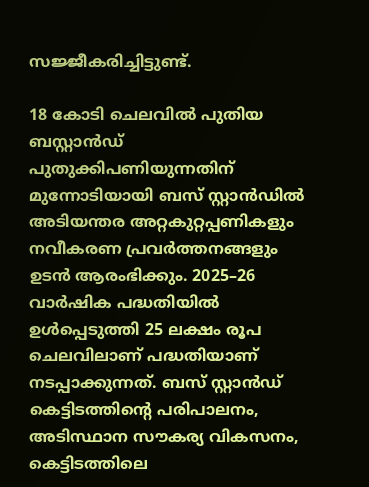സജ്ജീകരിച്ചിട്ടുണ്ട്.

18 കോടി ചെലവിൽ പുതിയ ബസ്റ്റാൻഡ് പുതുക്കിപണിയുന്നതിന് മുന്നോടിയായി ബസ് സ്റ്റാൻഡിൽ അടിയന്തര അറ്റകുറ്റപ്പണികളും നവീകരണ പ്രവർത്തനങ്ങളും ഉടൻ ആരംഭിക്കും. 2025–26 വാർഷിക പദ്ധതിയിൽ ഉൾപ്പെടുത്തി 25 ലക്ഷം രൂപ ചെലവിലാണ് പദ്ധതിയാണ് നടപ്പാക്കുന്നത്. ബസ് സ്റ്റാൻഡ് കെട്ടിടത്തിന്റെ പരിപാലനം, അടിസ്ഥാന സൗകര്യ വികസനം, കെട്ടിടത്തിലെ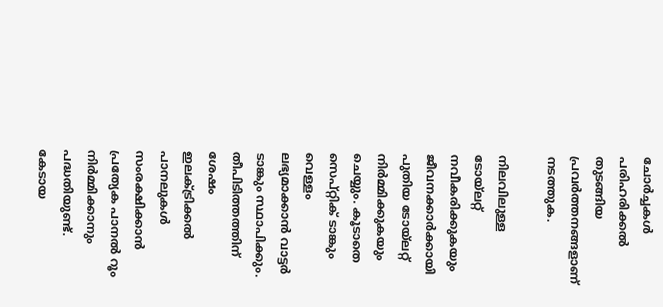ചോർച്ചകൾ പരിഹരിക്കൽ തുടങ്ങിയ പ്രവർത്തനങ്ങളാണ് നടത്തുക.

നിലവിലുള്ള ടോയ്ലറ്റ് നവീകരിക്കുകയും ജീവനക്കാർക്കായി പുതിയ ടോയ്ലറ്റ് നിർമ്മിക്കുകയും ചെയ്യും. കൂടാതെ സെപ്റ്റിക് ടാങ്കും വെള്ളം ലഭ്യമാക്കാൻ വാട്ടർ ടാങ്കും സ്ഥാപിക്കും. തീപിടിത്തത്തിന് ശേഷം ഇലക്ട്രിക്കൽ പാനലുകൾ സംരക്ഷിക്കാൻ പ്രത്യേക പാനൽ റൂം നിർമ്മിക്കാനും പദ്ധതിയുണ്ട്. കേടായ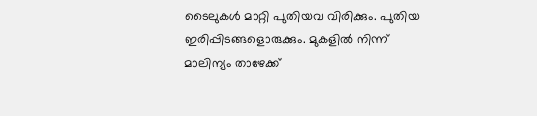ടൈലുകൾ മാറ്റി പുതിയവ വിരിക്കും. പുതിയ ഇരിപ്പിടങ്ങളൊരുക്കും. മുകളിൽ നിന്ന് മാലിന്യം താഴേക്ക്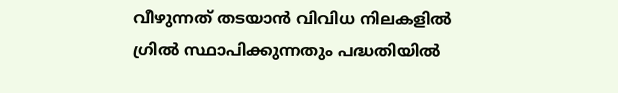വീഴുന്നത് തടയാൻ വിവിധ നിലകളിൽ ഗ്രിൽ സ്ഥാപിക്കുന്നതും പദ്ധതിയിൽ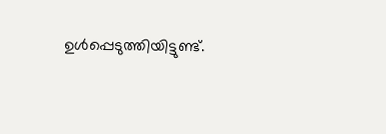ഉൾപ്പെടുത്തിയിട്ടുണ്ട്.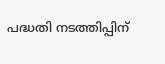പദ്ധതി നടത്തിപ്പിന്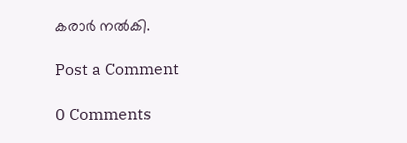കരാർ നൽകി.

Post a Comment

0 Comments